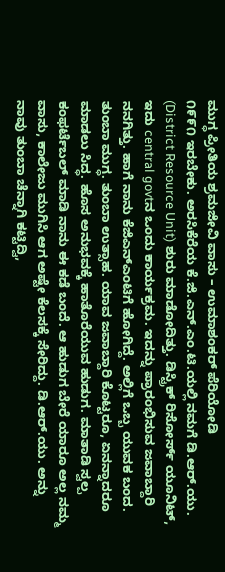ಮುಗ್ಧ ಪ್ರೀತಿಯ ಶ್ರಮಜೀವಿ ವಾಸು – ಉಮಾಶಂಕರ್ ಪೆರಿಯೋಡಿ
೧೯೯೧ ಇರಬೇಕು. ಅರಸಿಕೆರೆಯ ಕೆ.ಜಿ.ಎನ್.ಎಂ.ಟಿ.ಯಲ್ಲಿ ನಮಗೆ ಡಿ.ಆರ್.ಯು. (District Resource Unit) ಶುರು ಮಾಡೋದಿತ್ತು. ಡಿಸ್ಟ್ರಿಕ್ ರಿಸೋರ್ಸ್ ಯೂನಿಟ್, ಇದು central govtನ ಒಂದು ಕಾರ್ಯಕ್ರಮ. ಇದನ್ನು ಪ್ರಾರಂಭಿಸುವ ಜವಾಬ್ದಾರಿ ನನಗಿತ್ತು. ಹಾಗೆ ನಾನು ಕೆಜಿಎನ್ಎಂಟಿಗೆ ಹೋಗಿದ್ದೆ. ಅಲ್ಲಿಗೆ ಒಬ್ಬ ಯುವಕ ಬಂದ. ತುಂಬಾ ಮುಗ್ಧ. ತುಂಬಾ ಉತ್ಸಾಹ. ಯಾವ ಜವಾಬ್ದಾರಿ ಕೊಟ್ಟರೂ, ಏನನ್ನಾದರೂ ಮಾಡಲು ಸಿದ್ಧ. ಹೊಸ ಅನುಭವಕ್ಕೆ ಹಾತೊರೆಯುವ ಹುಡುಗ. ಮಾತಾಡಿ ಸ್ವಲ್ಪ ಕಂಫರ್ಟೆಬಲ್ ಮಾಡಿ ನಾನು ಈ ಕಡೆ ಬಂದೆ. ಆ ಹುಡುಗ ಬೇರೆ ಯಾರೂ ಅಲ್ಲ ನಮ್ಮ ವಾಸು, ಕಾಲೇಜು ಮುಗಿಸಿ ಆಗ ಅಷ್ಟೇ ಕೆಲಸಕ್ಕೆ ಸೇರಿದ್ದು. ಡಿ.ಆರ್.ಯು. ಅನ್ನು ನಾವು ತುಂಬಾ ಚೆನ್ನಾಗಿ ಕಟ್ಟಿದ್ವಿ,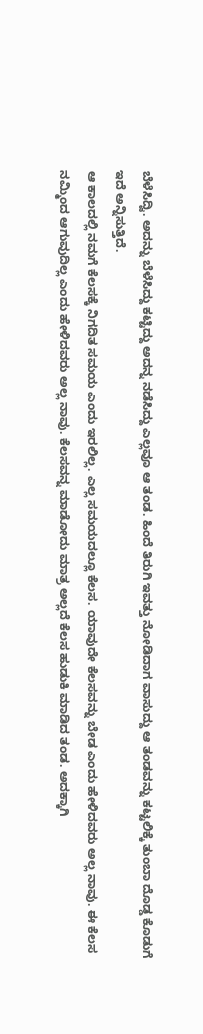ಬೆಳೆಸಿದ್ವಿ. ಅದನ್ನು ಬೆಳೆಸಿದ್ದು ಕಟ್ಟಿದ್ದು ಅದನ್ನ ನಡೆಸಿದ್ದು ಎಲ್ಲವೂ ಆ ತಂಡ. ಹಿಂದೆ ತಿರುಗಿ ಇವತ್ತು ನೋಡಿದಾಗ ವಾಸುದ್ದು ಆ ತಂಡವನ್ನು ಕಟ್ಟಲಿಕ್ಕೆ ತುಂಬಾ ದೊಡ್ಡ ಕೊಡುಗೆ ಇದೆ ಅನ್ನಿಸುತ್ತಿದೆ.
ಆ ಕಾಲದಲ್ಲಿ ನಮಗೆ ಕೆಲಸಕ್ಕೆ ನಿಗದಿತ ಸಮಯ ಎಂದು ಇರಲಿಲ್ಲ. ಎಲ್ಲ ಸಮಯದಲ್ಲೂ ಕೆಲಸ. ಯಾವುದೇ ಕೆಲಸವನ್ನು ಬೇಡ ಎಂದು ಹೇಳಿದವರು ಅಲ್ಲ ನಾವು. ಈ ಕೆಲಸ ನಮ್ಮಿಂದ ಆಗುವುದಿಲ್ಲ ಎಂದು ಹೇಳಿದವರು ಅಲ್ಲ ನಾವು. ಕೆಲಸವನ್ನ ಮಾಡೋದು ಮಾತ್ರ ಅಲ್ಲದೆ ಕೆಲಸ ಹುಡುಕಿ ಮಾಡಿದ ತಂಡ. ಅದಕ್ಕಾಗಿ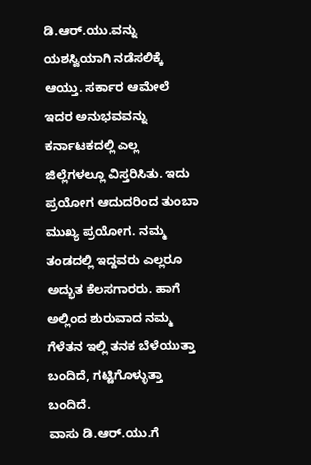ಡಿ.ಆರ್.ಯು.ವನ್ನು ಯಶಸ್ವಿಯಾಗಿ ನಡೆಸಲಿಕ್ಕೆ ಆಯ್ತು. ಸರ್ಕಾರ ಆಮೇಲೆ ಇದರ ಅನುಭವವನ್ನು ಕರ್ನಾಟಕದಲ್ಲಿ ಎಲ್ಲ ಜಿಲ್ಲೆಗಳಲ್ಲೂ ವಿಸ್ತರಿಸಿತು. ಇದು ಪ್ರಯೋಗ ಆದುದರಿಂದ ತುಂಬಾ ಮುಖ್ಯ ಪ್ರಯೋಗ. ನಮ್ಮ ತಂಡದಲ್ಲಿ ಇದ್ದವರು ಎಲ್ಲರೂ ಅದ್ಭುತ ಕೆಲಸಗಾರರು. ಹಾಗೆ ಅಲ್ಲಿಂದ ಶುರುವಾದ ನಮ್ಮ ಗೆಳೆತನ ಇಲ್ಲಿ ತನಕ ಬೆಳೆಯುತ್ತಾ ಬಂದಿದೆ, ಗಟ್ಟಿಗೊಳ್ಳುತ್ತಾ ಬಂದಿದೆ.
ವಾಸು ಡಿ.ಆರ್.ಯು.ಗೆ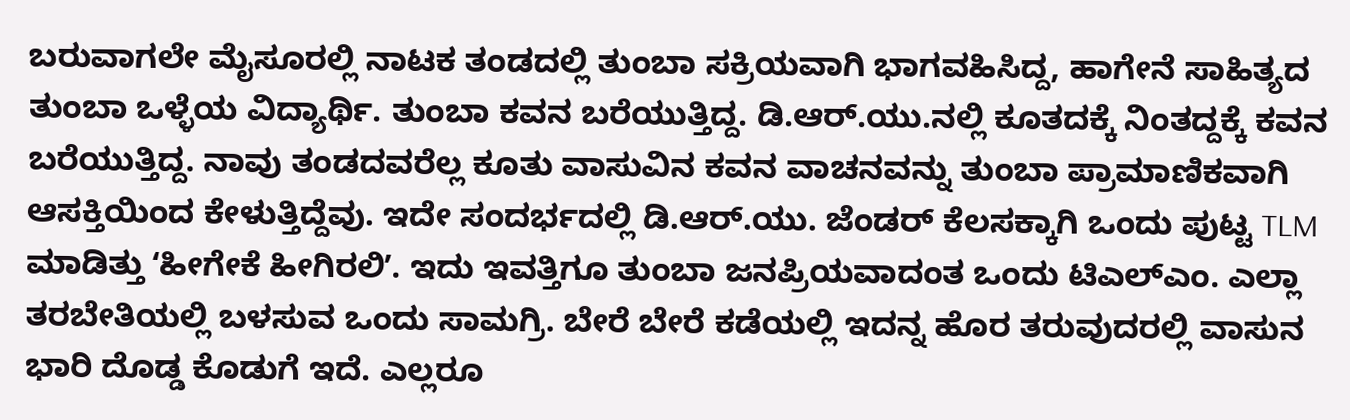ಬರುವಾಗಲೇ ಮೈಸೂರಲ್ಲಿ ನಾಟಕ ತಂಡದಲ್ಲಿ ತುಂಬಾ ಸಕ್ರಿಯವಾಗಿ ಭಾಗವಹಿಸಿದ್ದ, ಹಾಗೇನೆ ಸಾಹಿತ್ಯದ ತುಂಬಾ ಒಳ್ಳೆಯ ವಿದ್ಯಾರ್ಥಿ. ತುಂಬಾ ಕವನ ಬರೆಯುತ್ತಿದ್ದ. ಡಿ.ಆರ್.ಯು.ನಲ್ಲಿ ಕೂತದಕ್ಕೆ ನಿಂತದ್ದಕ್ಕೆ ಕವನ ಬರೆಯುತ್ತಿದ್ದ. ನಾವು ತಂಡದವರೆಲ್ಲ ಕೂತು ವಾಸುವಿನ ಕವನ ವಾಚನವನ್ನು ತುಂಬಾ ಪ್ರಾಮಾಣಿಕವಾಗಿ ಆಸಕ್ತಿಯಿಂದ ಕೇಳುತ್ತಿದ್ದೆವು. ಇದೇ ಸಂದರ್ಭದಲ್ಲಿ ಡಿ.ಆರ್.ಯು. ಜೆಂಡರ್ ಕೆಲಸಕ್ಕಾಗಿ ಒಂದು ಪುಟ್ಟ TLM ಮಾಡಿತ್ತು ʻಹೀಗೇಕೆ ಹೀಗಿರಲಿʼ. ಇದು ಇವತ್ತಿಗೂ ತುಂಬಾ ಜನಪ್ರಿಯವಾದಂತ ಒಂದು ಟಿಎಲ್ಎಂ. ಎಲ್ಲಾ ತರಬೇತಿಯಲ್ಲಿ ಬಳಸುವ ಒಂದು ಸಾಮಗ್ರಿ. ಬೇರೆ ಬೇರೆ ಕಡೆಯಲ್ಲಿ ಇದನ್ನ ಹೊರ ತರುವುದರಲ್ಲಿ ವಾಸುನ ಭಾರಿ ದೊಡ್ಡ ಕೊಡುಗೆ ಇದೆ. ಎಲ್ಲರೂ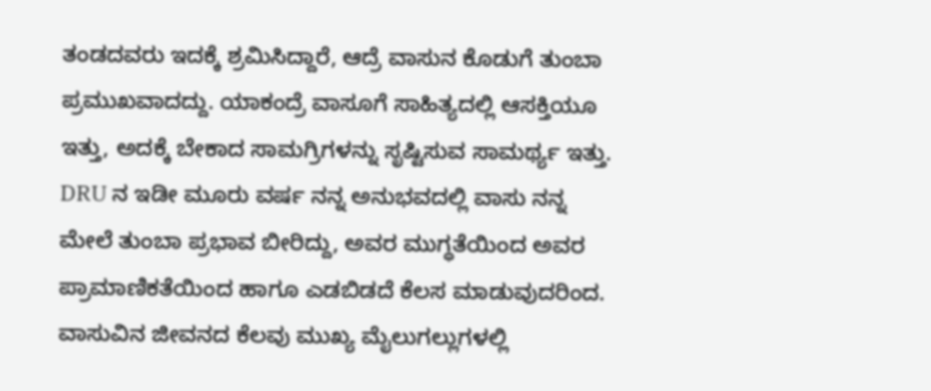ತಂಡದವರು ಇದಕ್ಕೆ ಶ್ರಮಿಸಿದ್ದಾರೆ, ಆದ್ರೆ ವಾಸುನ ಕೊಡುಗೆ ತುಂಬಾ ಪ್ರಮುಖವಾದದ್ದು. ಯಾಕಂದ್ರೆ ವಾಸೂಗೆ ಸಾಹಿತ್ಯದಲ್ಲಿ ಆಸಕ್ತಿಯೂ ಇತ್ತು, ಅದಕ್ಕೆ ಬೇಕಾದ ಸಾಮಗ್ರಿಗಳನ್ನು ಸೃಷ್ಟಿಸುವ ಸಾಮರ್ಥ್ಯ ಇತ್ತು. DRU ನ ಇಡೀ ಮೂರು ವರ್ಷ ನನ್ನ ಅನುಭವದಲ್ಲಿ ವಾಸು ನನ್ನ ಮೇಲೆ ತುಂಬಾ ಪ್ರಭಾವ ಬೀರಿದ್ದು, ಅವರ ಮುಗ್ಧತೆಯಿಂದ ಅವರ ಪ್ರಾಮಾಣಿಕತೆಯಿಂದ ಹಾಗೂ ಎಡಬಿಡದೆ ಕೆಲಸ ಮಾಡುವುದರಿಂದ.
ವಾಸುವಿನ ಜೀವನದ ಕೆಲವು ಮುಖ್ಯ ಮೈಲುಗಲ್ಲುಗಳಲ್ಲಿ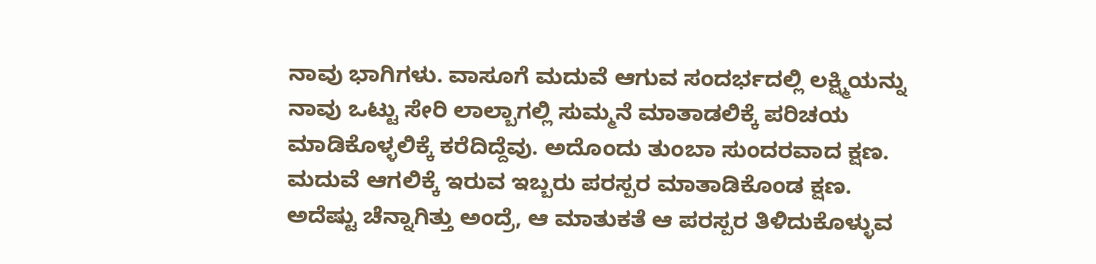ನಾವು ಭಾಗಿಗಳು. ವಾಸೂಗೆ ಮದುವೆ ಆಗುವ ಸಂದರ್ಭದಲ್ಲಿ ಲಕ್ಷ್ಮಿಯನ್ನು ನಾವು ಒಟ್ಟು ಸೇರಿ ಲಾಲ್ಬಾಗಲ್ಲಿ ಸುಮ್ಮನೆ ಮಾತಾಡಲಿಕ್ಕೆ ಪರಿಚಯ ಮಾಡಿಕೊಳ್ಳಲಿಕ್ಕೆ ಕರೆದಿದ್ದೆವು. ಅದೊಂದು ತುಂಬಾ ಸುಂದರವಾದ ಕ್ಷಣ. ಮದುವೆ ಆಗಲಿಕ್ಕೆ ಇರುವ ಇಬ್ಬರು ಪರಸ್ಪರ ಮಾತಾಡಿಕೊಂಡ ಕ್ಷಣ. ಅದೆಷ್ಟು ಚೆನ್ನಾಗಿತ್ತು ಅಂದ್ರೆ, ಆ ಮಾತುಕತೆ ಆ ಪರಸ್ಪರ ತಿಳಿದುಕೊಳ್ಳುವ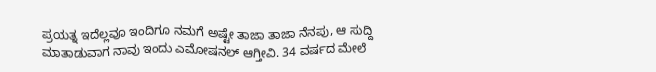ಪ್ರಯತ್ನ ಇದೆಲ್ಲವೂ ಇಂದಿಗೂ ನಮಗೆ ಅಷ್ಟೇ ತಾಜಾ ತಾಜಾ ನೆನಪು, ಆ ಸುದ್ದಿ ಮಾತಾಡುವಾಗ ನಾವು ಇಂದು ಎಮೋಷನಲ್ ಆಗ್ತೀವಿ. 34 ವರ್ಷದ ಮೇಲೆ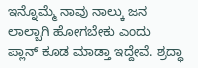ಇನ್ನೊಮ್ಮೆ ನಾವು ನಾಲ್ಕು ಜನ ಲಾಲ್ಬಾಗಿ ಹೋಗಬೇಕು ಎಂದು ಪ್ಲಾನ್ ಕೂಡ ಮಾಡ್ತಾ ಇದ್ದೇವೆ. ಶ್ರದ್ಧಾ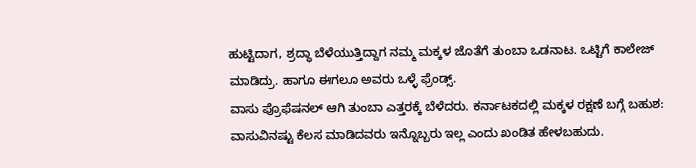ಹುಟ್ಟಿದಾಗ, ಶ್ರದ್ಧಾ ಬೆಳೆಯುತ್ತಿದ್ದಾಗ ನಮ್ಮ ಮಕ್ಕಳ ಜೊತೆಗೆ ತುಂಬಾ ಒಡನಾಟ. ಒಟ್ಟಿಗೆ ಕಾಲೇಜ್ ಮಾಡಿದ್ರು. ಹಾಗೂ ಈಗಲೂ ಅವರು ಒಳ್ಳೆ ಫ್ರೆಂಡ್ಸ್.
ವಾಸು ಪ್ರೊಫೆಷನಲ್ ಆಗಿ ತುಂಬಾ ಎತ್ತರಕ್ಕೆ ಬೆಳೆದರು. ಕರ್ನಾಟಕದಲ್ಲಿ ಮಕ್ಕಳ ರಕ್ಷಣೆ ಬಗ್ಗೆ ಬಹುಶ: ವಾಸುವಿನಷ್ಟು ಕೆಲಸ ಮಾಡಿದವರು ಇನ್ನೊಬ್ಬರು ಇಲ್ಲ ಎಂದು ಖಂಡಿತ ಹೇಳಬಹುದು.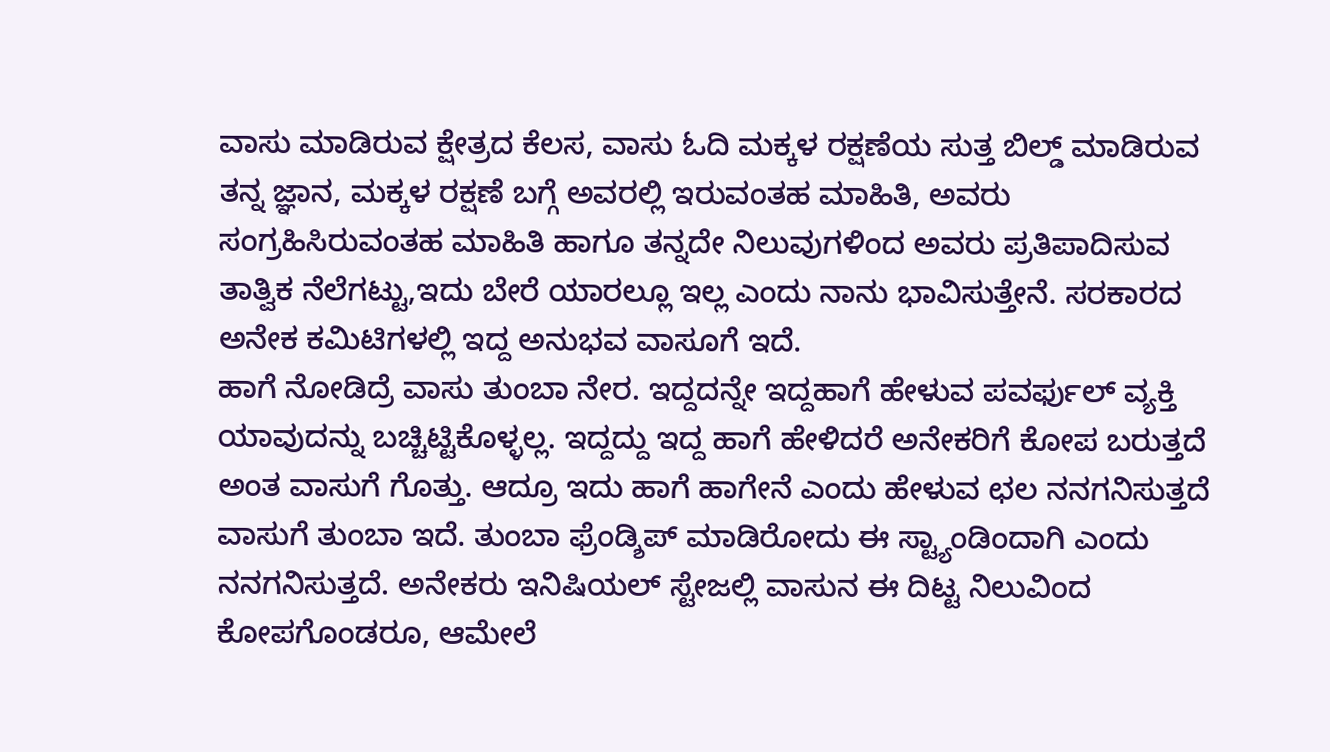ವಾಸು ಮಾಡಿರುವ ಕ್ಷೇತ್ರದ ಕೆಲಸ, ವಾಸು ಓದಿ ಮಕ್ಕಳ ರಕ್ಷಣೆಯ ಸುತ್ತ ಬಿಲ್ಡ್ ಮಾಡಿರುವ ತನ್ನ ಜ್ಞಾನ, ಮಕ್ಕಳ ರಕ್ಷಣೆ ಬಗ್ಗೆ ಅವರಲ್ಲಿ ಇರುವಂತಹ ಮಾಹಿತಿ, ಅವರು ಸಂಗ್ರಹಿಸಿರುವಂತಹ ಮಾಹಿತಿ ಹಾಗೂ ತನ್ನದೇ ನಿಲುವುಗಳಿಂದ ಅವರು ಪ್ರತಿಪಾದಿಸುವ ತಾತ್ವಿಕ ನೆಲೆಗಟ್ಟು,ಇದು ಬೇರೆ ಯಾರಲ್ಲೂ ಇಲ್ಲ ಎಂದು ನಾನು ಭಾವಿಸುತ್ತೇನೆ. ಸರಕಾರದ ಅನೇಕ ಕಮಿಟಿಗಳಲ್ಲಿ ಇದ್ದ ಅನುಭವ ವಾಸೂಗೆ ಇದೆ.
ಹಾಗೆ ನೋಡಿದ್ರೆ ವಾಸು ತುಂಬಾ ನೇರ. ಇದ್ದದನ್ನೇ ಇದ್ದಹಾಗೆ ಹೇಳುವ ಪವರ್ಫುಲ್ ವ್ಯಕ್ತಿ ಯಾವುದನ್ನು ಬಚ್ಚಿಟ್ಟಿಕೊಳ್ಳಲ್ಲ. ಇದ್ದದ್ದು ಇದ್ದ ಹಾಗೆ ಹೇಳಿದರೆ ಅನೇಕರಿಗೆ ಕೋಪ ಬರುತ್ತದೆ ಅಂತ ವಾಸುಗೆ ಗೊತ್ತು. ಆದ್ರೂ ಇದು ಹಾಗೆ ಹಾಗೇನೆ ಎಂದು ಹೇಳುವ ಛಲ ನನಗನಿಸುತ್ತದೆ ವಾಸುಗೆ ತುಂಬಾ ಇದೆ. ತುಂಬಾ ಫ್ರೆಂಡ್ಶಿಪ್ ಮಾಡಿರೋದು ಈ ಸ್ಟ್ಯಾಂಡಿಂದಾಗಿ ಎಂದು ನನಗನಿಸುತ್ತದೆ. ಅನೇಕರು ಇನಿಷಿಯಲ್ ಸ್ಟೇಜಲ್ಲಿ ವಾಸುನ ಈ ದಿಟ್ಟ ನಿಲುವಿಂದ ಕೋಪಗೊಂಡರೂ, ಆಮೇಲೆ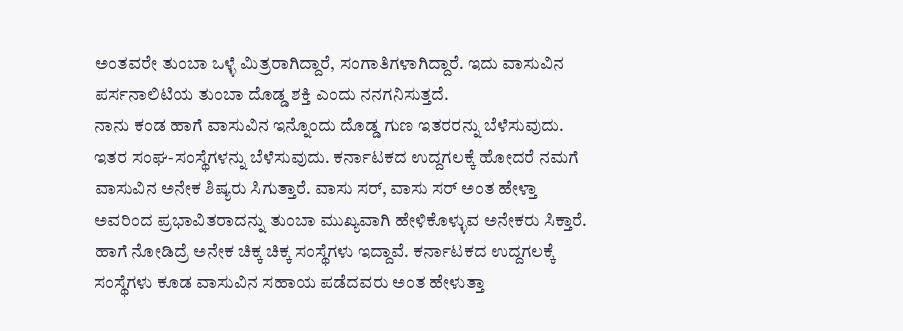ಅಂತವರೇ ತುಂಬಾ ಒಳ್ಳೆ ಮಿತ್ರರಾಗಿದ್ದಾರೆ, ಸಂಗಾತಿಗಳಾಗಿದ್ದಾರೆ. ಇದು ವಾಸುವಿನ ಪರ್ಸನಾಲಿಟಿಯ ತುಂಬಾ ದೊಡ್ಡ ಶಕ್ತಿ ಎಂದು ನನಗನಿಸುತ್ತದೆ.
ನಾನು ಕಂಡ ಹಾಗೆ ವಾಸುವಿನ ಇನ್ನೊಂದು ದೊಡ್ಡ ಗುಣ ಇತರರನ್ನು ಬೆಳೆಸುವುದು. ಇತರ ಸಂಘ-ಸಂಸ್ಥೆಗಳನ್ನು ಬೆಳೆಸುವುದು. ಕರ್ನಾಟಕದ ಉದ್ದಗಲಕ್ಕೆ ಹೋದರೆ ನಮಗೆ ವಾಸುವಿನ ಅನೇಕ ಶಿಷ್ಯರು ಸಿಗುತ್ತಾರೆ. ವಾಸು ಸರ್, ವಾಸು ಸರ್ ಅಂತ ಹೇಳ್ತಾ ಅವರಿಂದ ಪ್ರಭಾವಿತರಾದನ್ನು ತುಂಬಾ ಮುಖ್ಯವಾಗಿ ಹೇಳಿಕೊಳ್ಳುವ ಅನೇಕರು ಸಿಕ್ತಾರೆ. ಹಾಗೆ ನೋಡಿದ್ರೆ ಅನೇಕ ಚಿಕ್ಕ ಚಿಕ್ಕ ಸಂಸ್ಥೆಗಳು ಇದ್ದಾವೆ. ಕರ್ನಾಟಕದ ಉದ್ದಗಲಕ್ಕೆ ಸಂಸ್ಥೆಗಳು ಕೂಡ ವಾಸುವಿನ ಸಹಾಯ ಪಡೆದವರು ಅಂತ ಹೇಳುತ್ತಾ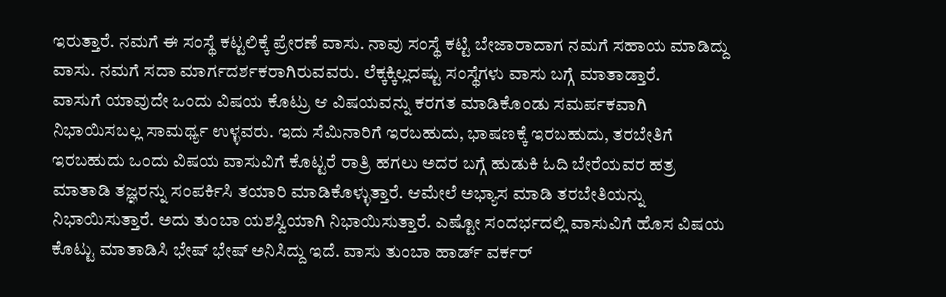ಇರುತ್ತಾರೆ. ನಮಗೆ ಈ ಸಂಸ್ಥೆ ಕಟ್ಟಲಿಕ್ಕೆ ಪ್ರೇರಣೆ ವಾಸು. ನಾವು ಸಂಸ್ಥೆ ಕಟ್ಟಿ ಬೇಜಾರಾದಾಗ ನಮಗೆ ಸಹಾಯ ಮಾಡಿದ್ದು ವಾಸು. ನಮಗೆ ಸದಾ ಮಾರ್ಗದರ್ಶಕರಾಗಿರುವವರು. ಲೆಕ್ಕಕ್ಕಿಲ್ಲದಷ್ಟು ಸಂಸ್ಥೆಗಳು ವಾಸು ಬಗ್ಗೆ ಮಾತಾಡ್ತಾರೆ.
ವಾಸುಗೆ ಯಾವುದೇ ಒಂದು ವಿಷಯ ಕೊಟ್ರು ಆ ವಿಷಯವನ್ನು ಕರಗತ ಮಾಡಿಕೊಂಡು ಸಮರ್ಪಕವಾಗಿ ನಿಭಾಯಿಸಬಲ್ಲ ಸಾಮರ್ಥ್ಯ ಉಳ್ಳವರು. ಇದು ಸೆಮಿನಾರಿಗೆ ಇರಬಹುದು, ಭಾಷಣಕ್ಕೆ ಇರಬಹುದು, ತರಬೇತಿಗೆ ಇರಬಹುದು ಒಂದು ವಿಷಯ ವಾಸುವಿಗೆ ಕೊಟ್ಟರೆ ರಾತ್ರಿ ಹಗಲು ಅದರ ಬಗ್ಗೆ ಹುಡುಕಿ ಓದಿ ಬೇರೆಯವರ ಹತ್ರ ಮಾತಾಡಿ ತಜ್ಞರನ್ನು ಸಂಪರ್ಕಿಸಿ ತಯಾರಿ ಮಾಡಿಕೊಳ್ಳುತ್ತಾರೆ. ಆಮೇಲೆ ಅಭ್ಯಾಸ ಮಾಡಿ ತರಬೇತಿಯನ್ನು ನಿಭಾಯಿಸುತ್ತಾರೆ. ಅದು ತುಂಬಾ ಯಶಸ್ವಿಯಾಗಿ ನಿಭಾಯಿಸುತ್ತಾರೆ. ಎಷ್ಟೋ ಸಂದರ್ಭದಲ್ಲಿ ವಾಸುವಿಗೆ ಹೊಸ ವಿಷಯ ಕೊಟ್ಟು ಮಾತಾಡಿಸಿ ಭೇಷ್ ಭೇಷ್ ಅನಿಸಿದ್ದು ಇದೆ. ವಾಸು ತುಂಬಾ ಹಾರ್ಡ್ ವರ್ಕರ್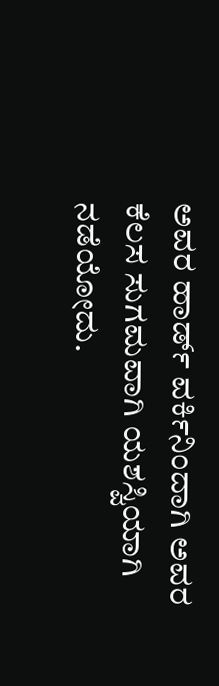ಅವರ ಹಾರ್ಡ್ ವರ್ಕಿನಿಂದಾಗಿ ಅವರ ಕೆಲಸ ಸುಗಮವಾಗಿ ಯಶಸ್ವಿಯಾಗಿ ನಡೆಯೋದು.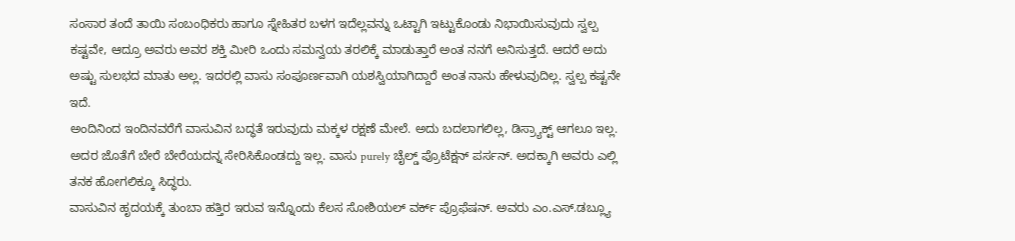ಸಂಸಾರ ತಂದೆ ತಾಯಿ ಸಂಬಂಧಿಕರು ಹಾಗೂ ಸ್ನೇಹಿತರ ಬಳಗ ಇದೆಲ್ಲವನ್ನು ಒಟ್ಟಾಗಿ ಇಟ್ಟುಕೊಂಡು ನಿಭಾಯಿಸುವುದು ಸ್ವಲ್ಪ ಕಷ್ಟವೇ, ಆದ್ರೂ ಅವರು ಅವರ ಶಕ್ತಿ ಮೀರಿ ಒಂದು ಸಮನ್ವಯ ತರಲಿಕ್ಕೆ ಮಾಡುತ್ತಾರೆ ಅಂತ ನನಗೆ ಅನಿಸುತ್ತದೆ. ಆದರೆ ಅದು ಅಷ್ಟು ಸುಲಭದ ಮಾತು ಅಲ್ಲ. ಇದರಲ್ಲಿ ವಾಸು ಸಂಪೂರ್ಣವಾಗಿ ಯಶಸ್ವಿಯಾಗಿದ್ದಾರೆ ಅಂತ ನಾನು ಹೇಳುವುದಿಲ್ಲ. ಸ್ವಲ್ಪ ಕಷ್ಟನೇ ಇದೆ.
ಅಂದಿನಿಂದ ಇಂದಿನವರೆಗೆ ವಾಸುವಿನ ಬದ್ಧತೆ ಇರುವುದು ಮಕ್ಕಳ ರಕ್ಷಣೆ ಮೇಲೆ. ಅದು ಬದಲಾಗಲಿಲ್ಲ, ಡಿಸ್ರ್ಯಾಕ್ಟ್ ಆಗಲೂ ಇಲ್ಲ. ಅದರ ಜೊತೆಗೆ ಬೇರೆ ಬೇರೆಯದನ್ನ ಸೇರಿಸಿಕೊಂಡದ್ದು ಇಲ್ಲ. ವಾಸು purely ಚೈಲ್ಡ್ ಪ್ರೊಟೆಕ್ಷನ್ ಪರ್ಸನ್. ಅದಕ್ಕಾಗಿ ಅವರು ಎಲ್ಲಿ ತನಕ ಹೋಗಲಿಕ್ಕೂ ಸಿದ್ಧರು.
ವಾಸುವಿನ ಹೃದಯಕ್ಕೆ ತುಂಬಾ ಹತ್ತಿರ ಇರುವ ಇನ್ನೊಂದು ಕೆಲಸ ಸೋಶಿಯಲ್ ವರ್ಕ್ ಪ್ರೊಫೆಷನ್. ಅವರು ಎಂ.ಎಸ್.ಡಬ್ಲ್ಯೂ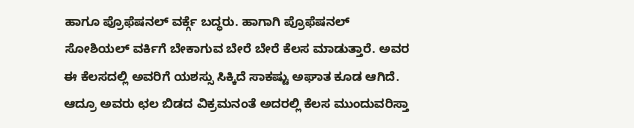ಹಾಗೂ ಪ್ರೊಫೆಷನಲ್ ವರ್ಕ್ಗೆ ಬದ್ಧರು. ಹಾಗಾಗಿ ಪ್ರೊಫೆಷನಲ್ ಸೋಶಿಯಲ್ ವರ್ಕಿಗೆ ಬೇಕಾಗುವ ಬೇರೆ ಬೇರೆ ಕೆಲಸ ಮಾಡುತ್ತಾರೆ. ಅವರ ಈ ಕೆಲಸದಲ್ಲಿ ಅವರಿಗೆ ಯಶಸ್ಸು ಸಿಕ್ಕಿದೆ ಸಾಕಷ್ಟು ಅಘಾತ ಕೂಡ ಆಗಿದೆ. ಆದ್ರೂ ಅವರು ಛಲ ಬಿಡದ ವಿಕ್ರಮನಂತೆ ಅದರಲ್ಲಿ ಕೆಲಸ ಮುಂದುವರಿಸ್ತಾ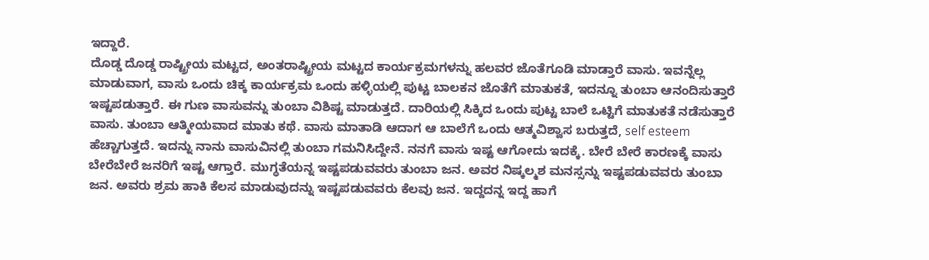ಇದ್ದಾರೆ.
ದೊಡ್ಡ ದೊಡ್ಡ ರಾಷ್ಟ್ರೀಯ ಮಟ್ಟದ, ಅಂತರಾಷ್ಟ್ರೀಯ ಮಟ್ಟದ ಕಾರ್ಯಕ್ರಮಗಳನ್ನು ಹಲವರ ಜೊತೆಗೂಡಿ ಮಾಡ್ತಾರೆ ವಾಸು. ಇವನ್ನೆಲ್ಲ ಮಾಡುವಾಗ, ವಾಸು ಒಂದು ಚಿಕ್ಕ ಕಾರ್ಯಕ್ರಮ ಒಂದು ಹಳ್ಳಿಯಲ್ಲಿ ಪುಟ್ಟ ಬಾಲಕನ ಜೊತೆಗೆ ಮಾತುಕತೆ, ಇದನ್ನೂ ತುಂಬಾ ಆನಂದಿಸುತ್ತಾರೆ ಇಷ್ಟಪಡುತ್ತಾರೆ. ಈ ಗುಣ ವಾಸುವನ್ನು ತುಂಬಾ ವಿಶಿಷ್ಟ ಮಾಡುತ್ತದೆ. ದಾರಿಯಲ್ಲಿ ಸಿಕ್ಕಿದ ಒಂದು ಪುಟ್ಟ ಬಾಲೆ ಒಟ್ಟಿಗೆ ಮಾತುಕತೆ ನಡೆಸುತ್ತಾರೆ ವಾಸು. ತುಂಬಾ ಆತ್ಮೀಯವಾದ ಮಾತು ಕಥೆ. ವಾಸು ಮಾತಾಡಿ ಆದಾಗ ಆ ಬಾಲೆಗೆ ಒಂದು ಆತ್ಮವಿಶ್ವಾಸ ಬರುತ್ತದೆ, self esteem ಹೆಚ್ಚಾಗುತ್ತದೆ. ಇದನ್ನು ನಾನು ವಾಸುವಿನಲ್ಲಿ ತುಂಬಾ ಗಮನಿಸಿದ್ದೇನೆ. ನನಗೆ ವಾಸು ಇಷ್ಟ ಆಗೋದು ಇದಕ್ಕೆ. ಬೇರೆ ಬೇರೆ ಕಾರಣಕ್ಕೆ ವಾಸು ಬೇರೆಬೇರೆ ಜನರಿಗೆ ಇಷ್ಟ ಆಗ್ತಾರೆ. ಮುಗ್ಧತೆಯನ್ನ ಇಷ್ಟಪಡುವವರು ತುಂಬಾ ಜನ. ಅವರ ನಿಷ್ಕಲ್ಮಶ ಮನಸ್ಸನ್ನು ಇಷ್ಟಪಡುವವರು ತುಂಬಾ ಜನ. ಅವರು ಶ್ರಮ ಹಾಕಿ ಕೆಲಸ ಮಾಡುವುದನ್ನು ಇಷ್ಟಪಡುವವರು ಕೆಲವು ಜನ. ಇದ್ದದನ್ನ ಇದ್ದ ಹಾಗೆ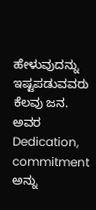ಹೇಳುವುದನ್ನು ಇಷ್ಟಪಡುವವರು ಕೆಲವು ಜನ. ಅವರ Dedication, commitment ಅನ್ನು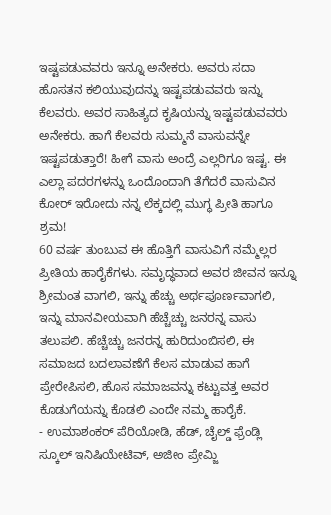ಇಷ್ಟಪಡುವವರು ಇನ್ನೂ ಅನೇಕರು. ಅವರು ಸದಾ ಹೊಸತನ ಕಲಿಯುವುದನ್ನು ಇಷ್ಟಪಡುವವರು ಇನ್ನು ಕೆಲವರು. ಅವರ ಸಾಹಿತ್ಯದ ಕೃಷಿಯನ್ನು ಇಷ್ಟಪಡುವವರು ಅನೇಕರು. ಹಾಗೆ ಕೆಲವರು ಸುಮ್ಮನೆ ವಾಸುವನ್ನೇ ಇಷ್ಟಪಡುತ್ತಾರೆ! ಹೀಗೆ ವಾಸು ಅಂದ್ರೆ ಎಲ್ಲರಿಗೂ ಇಷ್ಟ. ಈ ಎಲ್ಲಾ ಪದರಗಳನ್ನು ಒಂದೊಂದಾಗಿ ತೆಗೆದರೆ ವಾಸುವಿನ ಕೋರ್ ಇರೋದು ನನ್ನ ಲೆಕ್ಕದಲ್ಲಿ ಮುಗ್ಧ ಪ್ರೀತಿ ಹಾಗೂ ಶ್ರಮ!
60 ವರ್ಷ ತುಂಬುವ ಈ ಹೊತ್ತಿಗೆ ವಾಸುವಿಗೆ ನಮ್ಮೆಲ್ಲರ ಪ್ರೀತಿಯ ಹಾರೈಕೆಗಳು. ಸಮೃದ್ಧವಾದ ಅವರ ಜೀವನ ಇನ್ನೂ ಶ್ರೀಮಂತ ವಾಗಲಿ, ಇನ್ನು ಹೆಚ್ಚು ಅರ್ಥಪೂರ್ಣವಾಗಲಿ, ಇನ್ನು ಮಾನವೀಯವಾಗಿ ಹೆಚ್ಚೆಚ್ಚು ಜನರನ್ನ ವಾಸು ತಲುಪಲಿ. ಹೆಚ್ಚೆಚ್ಚು ಜನರನ್ನ ಹುರಿದುಂಬಿಸಲಿ, ಈ ಸಮಾಜದ ಬದಲಾವಣೆಗೆ ಕೆಲಸ ಮಾಡುವ ಹಾಗೆ ಪ್ರೇರೇಪಿಸಲಿ, ಹೊಸ ಸಮಾಜವನ್ನು ಕಟ್ಟುವತ್ತ ಅವರ ಕೊಡುಗೆಯನ್ನು ಕೊಡಲಿ ಎಂದೇ ನಮ್ಮ ಹಾರೈಕೆ.
- ಉಮಾಶಂಕರ್ ಪೆರಿಯೋಡಿ, ಹೆಡ್, ಚೈಲ್ಡ್ ಫ್ರೆಂಡ್ಲಿ ಸ್ಕೂಲ್ ಇನಿಷಿಯೇಟಿವ್, ಅಜೀಂ ಪ್ರೇಮ್ಜಿ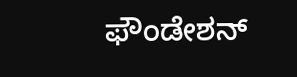ಫೌಂಡೇಶನ್